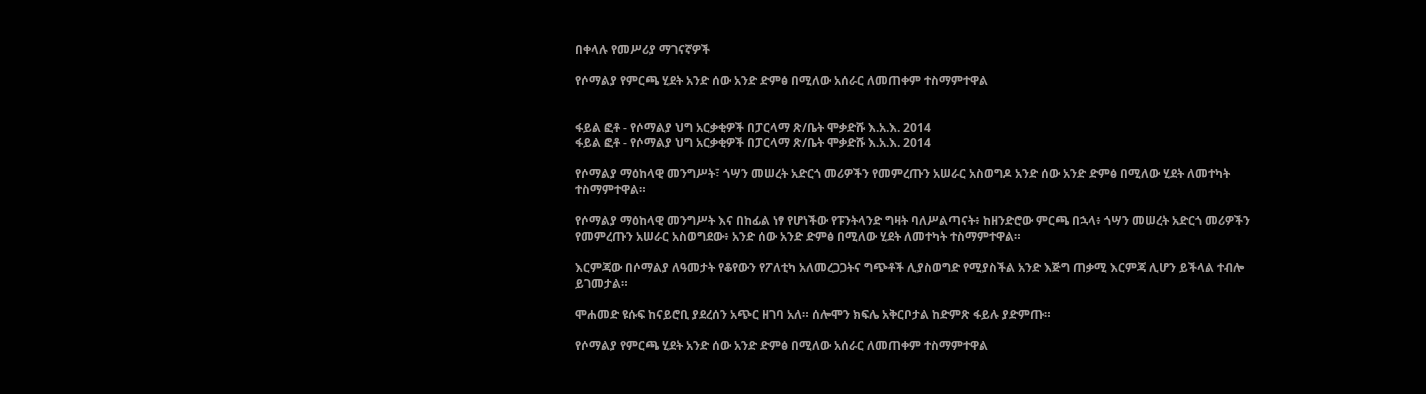በቀላሉ የመሥሪያ ማገናኛዎች

የሶማልያ የምርጫ ሂደት አንድ ሰው አንድ ድምፅ በሚለው አሰራር ለመጠቀም ተስማምተዋል


ፋይል ፎቶ - የሶማልያ ህግ አርቃቂዎች በፓርላማ ጽ/ቤት ሞቃድሹ እ.አ.እ. 2014
ፋይል ፎቶ - የሶማልያ ህግ አርቃቂዎች በፓርላማ ጽ/ቤት ሞቃድሹ እ.አ.እ. 2014

የሶማልያ ማዕከላዊ መንግሥት፣ ጎሣን መሠረት አድርጎ መሪዎችን የመምረጡን አሠራር አስወግዶ አንድ ሰው አንድ ድምፅ በሚለው ሂደት ለመተካት ተስማምተዋል።

የሶማልያ ማዕከላዊ መንግሥት እና በከፊል ነፃ የሆነችው የፑንትላንድ ግዛት ባለሥልጣናት፥ ከዘንድሮው ምርጫ በኋላ፥ ጎሣን መሠረት አድርጎ መሪዎችን የመምረጡን አሠራር አስወግደው፥ አንድ ሰው አንድ ድምፅ በሚለው ሂደት ለመተካት ተስማምተዋል።

እርምጃው በሶማልያ ለዓመታት የቆየውን የፖለቲካ አለመረጋጋትና ግጭቶች ሊያስወግድ የሚያስችል አንድ እጅግ ጠቃሚ እርምጃ ሊሆን ይችላል ተብሎ ይገመታል።

ሞሐመድ ዩሱፍ ከናይሮቢ ያደረሰን አጭር ዘገባ አለ። ሰሎሞን ክፍሌ አቅርቦታል ከድምጽ ፋይሉ ያድምጡ።

የሶማልያ የምርጫ ሂደት አንድ ሰው አንድ ድምፅ በሚለው አሰራር ለመጠቀም ተስማምተዋል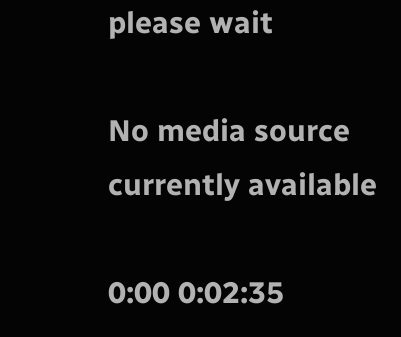please wait

No media source currently available

0:00 0:02:35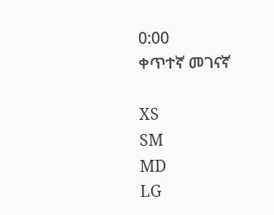0:00
ቀጥተኛ መገናኛ

XS
SM
MD
LG